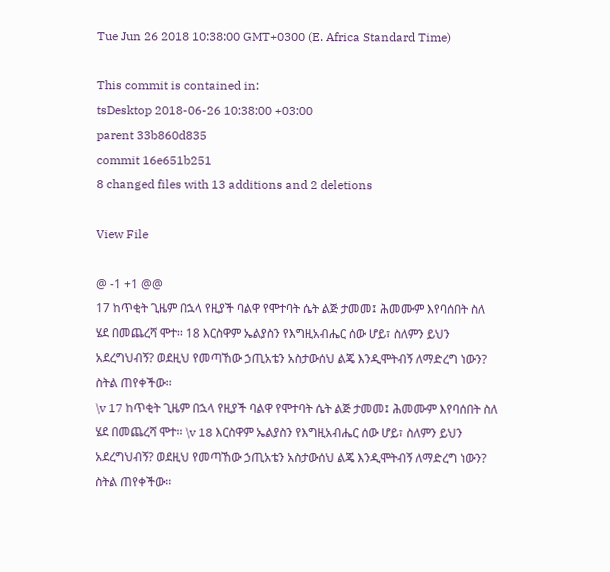Tue Jun 26 2018 10:38:00 GMT+0300 (E. Africa Standard Time)

This commit is contained in:
tsDesktop 2018-06-26 10:38:00 +03:00
parent 33b860d835
commit 16e651b251
8 changed files with 13 additions and 2 deletions

View File

@ -1 +1 @@
17 ከጥቂት ጊዜም በኋላ የዚያች ባልዋ የሞተባት ሴት ልጅ ታመመ፤ ሕመሙም እየባሰበት ስለ ሄደ በመጨረሻ ሞተ፡፡ 18 እርስዋም ኤልያስን የእግዚአብሔር ሰው ሆይ፣ ስለምን ይህን አደረግህብኝ? ወደዚህ የመጣኸው ኃጢአቴን አስታውሰህ ልጄ እንዲሞትብኝ ለማድረግ ነውን? ስትል ጠየቀችው፡፡
\v 17 ከጥቂት ጊዜም በኋላ የዚያች ባልዋ የሞተባት ሴት ልጅ ታመመ፤ ሕመሙም እየባሰበት ስለ ሄደ በመጨረሻ ሞተ፡፡ \v 18 እርስዋም ኤልያስን የእግዚአብሔር ሰው ሆይ፣ ስለምን ይህን አደረግህብኝ? ወደዚህ የመጣኸው ኃጢአቴን አስታውሰህ ልጄ እንዲሞትብኝ ለማድረግ ነውን? ስትል ጠየቀችው፡፡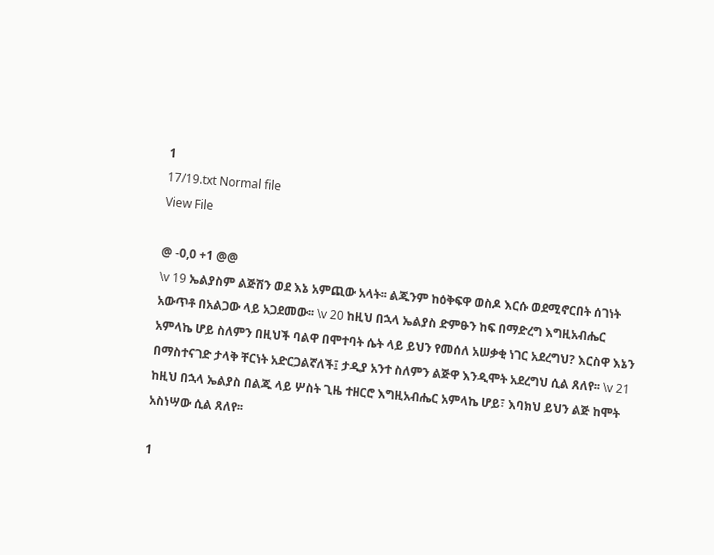1
17/19.txt Normal file
View File

@ -0,0 +1 @@
\v 19 ኤልያስም ልጅሽን ወደ እኔ አምጪው አላት፡፡ ልጁንም ከዕቅፍዋ ወስዶ እርሱ ወደሚኖርበት ሰገነት አውጥቶ በአልጋው ላይ አጋደመው፡፡ \v 20 ከዚህ በኋላ ኤልያስ ድምፁን ከፍ በማድረግ እግዚአብሔር አምላኬ ሆይ ስለምን በዚህች ባልዋ በሞተባት ሴት ላይ ይህን የመሰለ አሠቃቂ ነገር አደረግህ? እርስዋ እኔን በማስተናገድ ታላቅ ቸርነት አድርጋልኛለች፤ ታዲያ አንተ ስለምን ልጅዋ እንዲሞት አደረግህ ሲል ጸለየ፡፡ \v 21 ከዚህ በኋላ ኤልያስ በልጁ ላይ ሦስት ጊዜ ተዘርሮ እግዚአብሔር አምላኬ ሆይ፣ እባክህ ይህን ልጅ ከሞት አስነሣው ሲል ጸለየ፡፡

1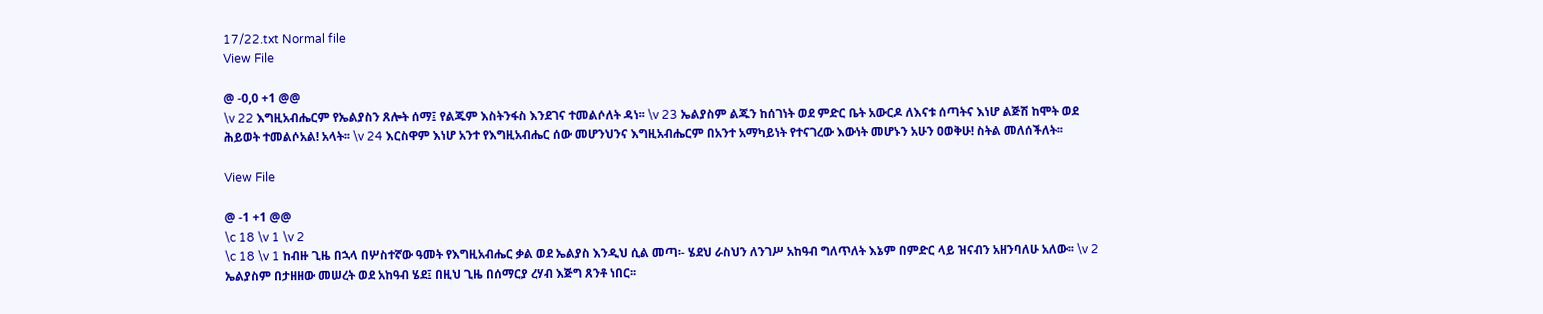17/22.txt Normal file
View File

@ -0,0 +1 @@
\v 22 እግዚአብሔርም የኤልያስን ጸሎት ሰማ፤ የልጁም እስትንፋስ እንደገና ተመልሶለት ዳነ፡፡ \v 23 ኤልያስም ልጁን ከሰገነት ወደ ምድር ቤት አውርዶ ለእናቱ ሰጣትና እነሆ ልጅሽ ከሞት ወደ ሕይወት ተመልሶአል! አላት፡፡ \v 24 እርስዋም እነሆ አንተ የእግዚአብሔር ሰው መሆንህንና እግዚአብሔርም በአንተ አማካይነት የተናገረው እውነት መሆኑን አሁን ዐወቅሁ! ስትል መለሰችለት፡፡

View File

@ -1 +1 @@
\c 18 \v 1 \v 2
\c 18 \v 1 ከብዙ ጊዜ በኋላ በሦስተኛው ዓመት የእግዚአብሔር ቃል ወደ ኤልያስ እንዲህ ሲል መጣ፡- ሄደህ ራስህን ለንገሥ አከዓብ ግለጥለት እኔም በምድር ላይ ዝናብን አዘንባለሁ አለው፡፡ \v 2 ኤልያስም በታዘዘው መሠረት ወደ አከዓብ ሄደ፤ በዚህ ጊዜ በሰማርያ ረሃብ እጅግ ጸንቶ ነበር፡፡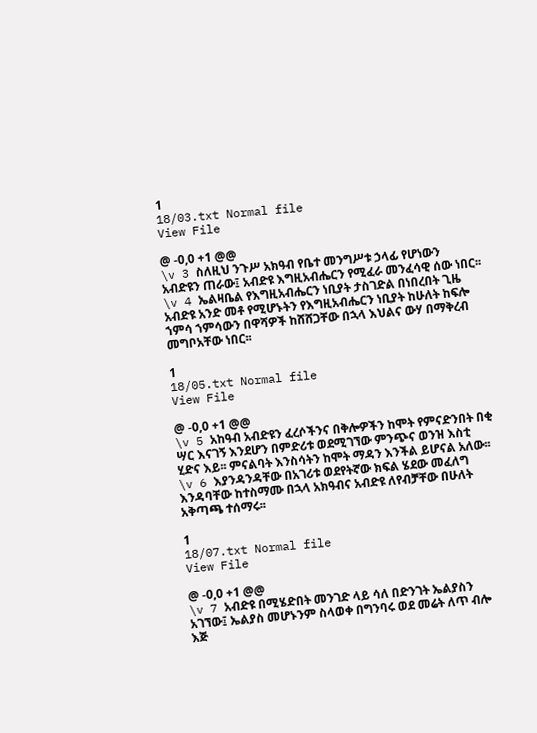1
18/03.txt Normal file
View File

@ -0,0 +1 @@
\v 3 ስለዚህ ንጉሥ አክዓብ የቤተ መንግሥቱ ኃላፊ የሆነውን አብድዩን ጠራው፤ አብድዩ እግዚአብሔርን የሚፈራ መንፈሳዊ ሰው ነበር፡፡ \v 4 ኤልዛቤል የእግዚአብሔርን ነቢያት ታስገድል በነበረበት ጊዜ አብድዩ አንድ መቶ የሚሆኑትን የእግዚአብሔርን ነቢያት ከሁለት ከፍሎ ኀምሳ ኀምሳውን በዋሻዎች ከሸሸጋቸው በኋላ እህልና ውሃ በማቅረብ መግቦአቸው ነበር፡፡

1
18/05.txt Normal file
View File

@ -0,0 +1 @@
\v 5 አከዓብ አብድዩን ፈረሶችንና በቅሎዎችን ከሞት የምናድንበት በቂ ሣር እናገኝ እንደሆን በምድሪቱ ወደሚገኘው ምንጭና ወንዝ እስቲ ሂድና እይ፡፡ ምናልባት እንስሳትን ከሞት ማዳን እንችል ይሆናል አለው፡፡ \v 6 እያንዳንዳቸው በአገሪቱ ወደየትኛው ክፍል ሄደው መፈለግ እንዳባቸው ከተስማሙ በኋላ አክዓብና አብድዩ ለየብቻቸው በሁለት አቅጣጫ ተሰማሩ፡፡

1
18/07.txt Normal file
View File

@ -0,0 +1 @@
\v 7 አብድዩ በሚሄድበት መንገድ ላይ ሳለ በድንገት ኤልያስን አገኘው፤ ኤልያስ መሆኑንም ስላወቀ በግንባሩ ወደ መሬት ለጥ ብሎ እጅ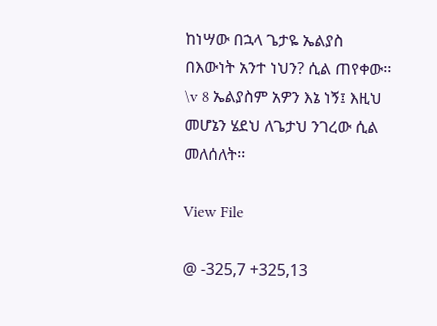ከነሣው በኋላ ጌታዬ ኤልያስ በእውነት አንተ ነህን? ሲል ጠየቀው፡፡ \v 8 ኤልያስም አዎን እኔ ነኝ፤ እዚህ መሆኔን ሄደህ ለጌታህ ንገረው ሲል መለሰለት፡፡

View File

@ -325,7 +325,13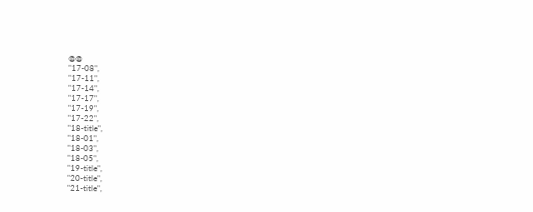@@
"17-08",
"17-11",
"17-14",
"17-17",
"17-19",
"17-22",
"18-title",
"18-01",
"18-03",
"18-05",
"19-title",
"20-title",
"21-title",